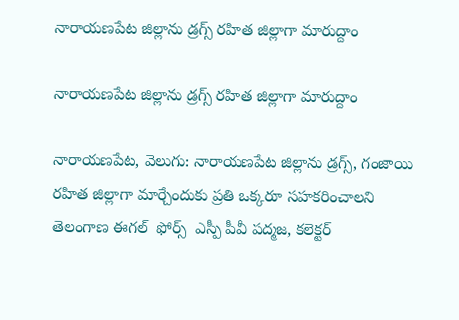నారాయణపేట జిల్లాను డ్రగ్స్ రహిత జిల్లాగా మారుద్దాం

నారాయణపేట జిల్లాను డ్రగ్స్ రహిత జిల్లాగా మారుద్దాం

నారాయణపేట, వెలుగు: నారాయణపేట జిల్లాను డ్రగ్స్, గంజాయి రహిత జిల్లాగా మార్చేందుకు ప్రతి ఒక్కరూ సహకరించాలని తెలంగాణ ఈగల్  ఫోర్స్  ఎస్పీ పీవీ పద్మజ, కలెక్టర్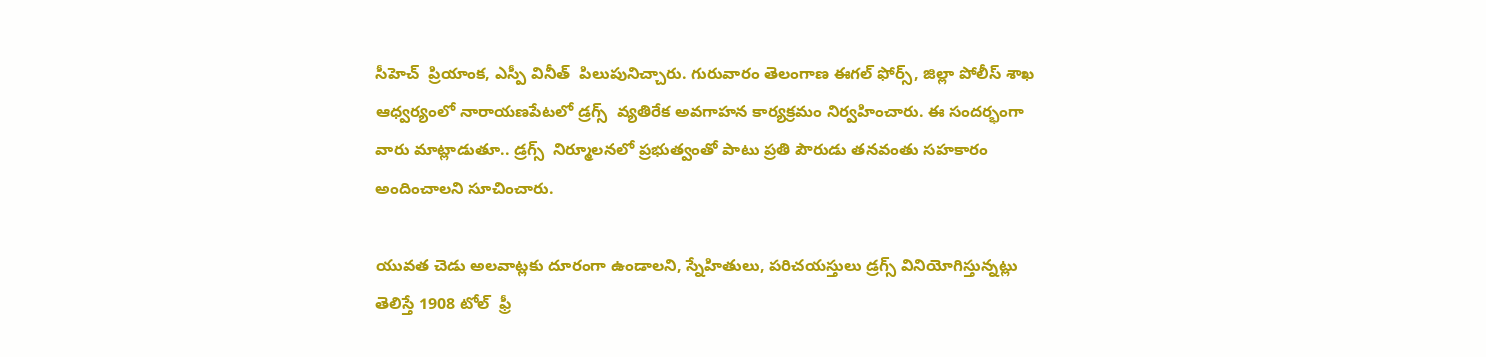సీహెచ్  ప్రియాంక, ఎస్పీ వినీత్  పిలుపునిచ్చారు. గురువారం తెలంగాణ ఈగల్ ఫోర్స్, జిల్లా పోలీస్ శాఖ ఆధ్వర్యంలో నారాయణపేటలో డ్రగ్స్  వ్యతిరేక అవగాహన కార్యక్రమం నిర్వహించారు. ఈ సందర్భంగా వారు మాట్లాడుతూ.. డ్రగ్స్  నిర్మూలనలో ప్రభుత్వంతో పాటు ప్రతి పౌరుడు తనవంతు సహకారం అందించాలని సూచించారు.

యువత చెడు అలవాట్లకు దూరంగా ఉండాలని, స్నేహితులు, పరిచయస్తులు డ్రగ్స్ వినియోగిస్తున్నట్లు తెలిస్తే 1908 టోల్  ఫ్రీ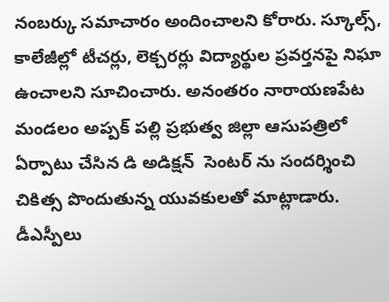నంబర్కు సమాచారం అందించాలని కోరారు. స్కూల్స్, కాలేజీల్లో టీచర్లు, లెక్చరర్లు విద్యార్థుల ప్రవర్తనపై నిఘా ఉంచాలని సూచించారు. అనంతరం నారాయణపేట మండలం అప్పక్ పల్లి ప్రభుత్వ జిల్లా ఆసుపత్రిలో ఏర్పాటు చేసిన డి అడిక్షన్  సెంటర్ ను సందర్శించి చికిత్స పొందుతున్న యువకులతో మాట్లాడారు. డీఎస్పీలు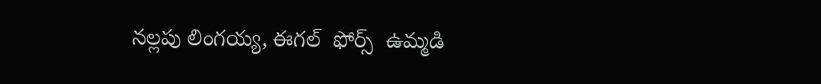నల్లపు లింగయ్య, ఈగల్  ఫోర్స్  ఉమ్మడి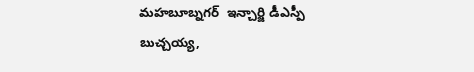మహబూబ్నగర్  ఇన్చార్జి డీఎస్పీ బుచ్చయ్య,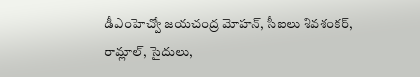డీఎంహెచ్వో జయచంద్ర మోహన్, సీఐలు శివశంకర్, రామ్లాల్, సైదులు,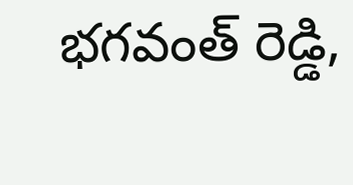భగవంత్ రెడ్డి,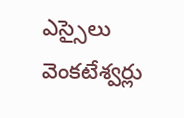ఎస్సైలు వెంకటేశ్వర్లు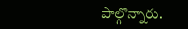పాల్గొన్నారు.